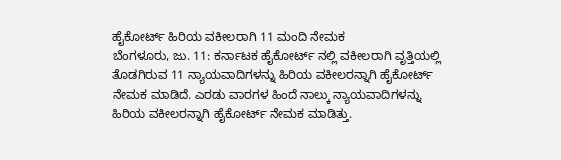ಹೈಕೋರ್ಟ್ ಹಿರಿಯ ವಕೀಲರಾಗಿ 11 ಮಂದಿ ನೇಮಕ
ಬೆಂಗಳೂರು, ಜು. 11: ಕರ್ನಾಟಕ ಹೈಕೋರ್ಟ್ ನಲ್ಲಿ ವಕೀಲರಾಗಿ ವೃತ್ತಿಯಲ್ಲಿ ತೊಡಗಿರುವ 11 ನ್ಯಾಯವಾದಿಗಳನ್ನು ಹಿರಿಯ ವಕೀಲರನ್ನಾಗಿ ಹೈಕೋರ್ಟ್ ನೇಮಕ ಮಾಡಿದೆ. ಎರಡು ವಾರಗಳ ಹಿಂದೆ ನಾಲ್ಕು ನ್ಯಾಯವಾದಿಗಳನ್ನು ಹಿರಿಯ ವಕೀಲರನ್ನಾಗಿ ಹೈಕೋರ್ಟ್ ನೇಮಕ ಮಾಡಿತ್ತು.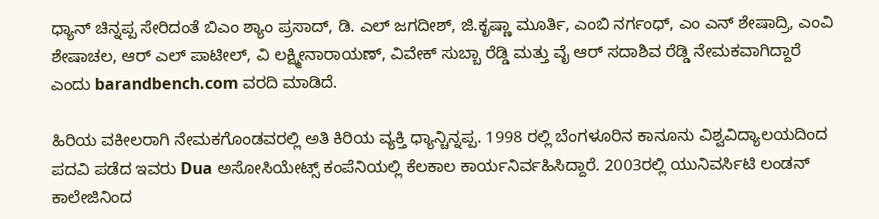ಧ್ಯಾನ್ ಚಿನ್ನಪ್ಪ ಸೇರಿದಂತೆ ಬಿಎಂ ಶ್ಯಾಂ ಪ್ರಸಾದ್, ಡಿ. ಎಲ್ ಜಗದೀಶ್, ಜಿ.ಕೃಷ್ಣಾ ಮೂರ್ತಿ, ಎಂಬಿ ನರ್ಗಂಧ್, ಎಂ ಎನ್ ಶೇಷಾದ್ರಿ, ಎಂವಿ ಶೇಷಾಚಲ, ಆರ್ ಎಲ್ ಪಾಟೀಲ್, ವಿ ಲಕ್ಷ್ಮೀನಾರಾಯಣ್, ವಿವೇಕ್ ಸುಬ್ಬಾ ರೆಡ್ಡಿ ಮತ್ತು ವೈ ಆರ್ ಸದಾಶಿವ ರೆಡ್ಡಿ ನೇಮಕವಾಗಿದ್ದಾರೆ ಎಂದು barandbench.com ವರದಿ ಮಾಡಿದೆ.

ಹಿರಿಯ ವಕೀಲರಾಗಿ ನೇಮಕಗೊಂಡವರಲ್ಲಿ ಅತಿ ಕಿರಿಯ ವ್ಯಕ್ತಿ ಧ್ಯಾನ್ಚಿನ್ನಪ್ಪ. 1998 ರಲ್ಲಿ ಬೆಂಗಳೂರಿನ ಕಾನೂನು ವಿಶ್ವವಿದ್ಯಾಲಯದಿಂದ ಪದವಿ ಪಡೆದ ಇವರು Dua ಅಸೋಸಿಯೇಟ್ಸ್ ಕಂಪೆನಿಯಲ್ಲಿ ಕೆಲಕಾಲ ಕಾರ್ಯನಿರ್ವಹಿಸಿದ್ದಾರೆ. 2003ರಲ್ಲಿ ಯುನಿವರ್ಸಿಟಿ ಲಂಡನ್ ಕಾಲೇಜಿನಿಂದ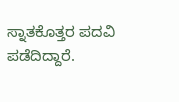ಸ್ನಾತಕೊತ್ತರ ಪದವಿ ಪಡೆದಿದ್ದಾರೆ.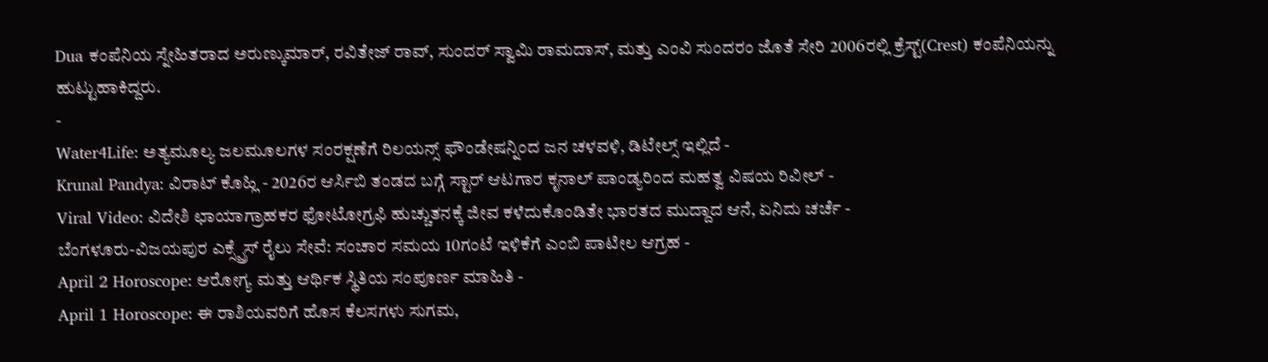Dua ಕಂಪೆನಿಯ ಸ್ನೇಹಿತರಾದ ಅರುಣ್ಕುಮಾರ್, ರವಿತೇಜ್ ರಾವ್, ಸುಂದರ್ ಸ್ವಾಮಿ ರಾಮದಾಸ್, ಮತ್ತು ಎಂವಿ ಸುಂದರಂ ಜೊತೆ ಸೇರಿ 2006ರಲ್ಲಿ ಕ್ರೆಸ್ಟ್(Crest) ಕಂಪೆನಿಯನ್ನು ಹುಟ್ಟುಹಾಕಿದ್ದರು.
-
Water4Life: ಅತ್ಯಮೂಲ್ಯ ಜಲಮೂಲಗಳ ಸಂರಕ್ಷಣೆಗೆ ರಿಲಯನ್ಸ್ ಫೌಂಡೇಷನ್ನಿಂದ ಜನ ಚಳವಳಿ, ಡಿಟೇಲ್ಸ್ ಇಲ್ಲಿದೆ -
Krunal Pandya: ವಿರಾಟ್ ಕೊಹ್ಲಿ - 2026ರ ಆರ್ಸಿಬಿ ತಂಡದ ಬಗ್ಗೆ ಸ್ಟಾರ್ ಆಟಗಾರ ಕೃನಾಲ್ ಪಾಂಡ್ಯರಿಂದ ಮಹತ್ವ ವಿಷಯ ರಿವೀಲ್ -
Viral Video: ವಿದೇಶಿ ಛಾಯಾಗ್ರಾಹಕರ ಫೋಟೋಗ್ರಫಿ ಹುಚ್ಚುತನಕ್ಕೆ ಜೀವ ಕಳೆದುಕೊಂಡಿತೇ ಭಾರತದ ಮುದ್ದಾದ ಆನೆ, ಏನಿದು ಚರ್ಚೆ -
ಬೆಂಗಳೂರು-ವಿಜಯಪುರ ಎಕ್ಸ್ಪ್ರೆಸ್ ರೈಲು ಸೇವೆ: ಸಂಚಾರ ಸಮಯ 10ಗಂಟೆ ಇಳಿಕೆಗೆ ಎಂಬಿ ಪಾಟೀಲ ಆಗ್ರಹ -
April 2 Horoscope: ಆರೋಗ್ಯ ಮತ್ತು ಆರ್ಥಿಕ ಸ್ಥಿತಿಯ ಸಂಪೂರ್ಣ ಮಾಹಿತಿ -
April 1 Horoscope: ಈ ರಾಶಿಯವರಿಗೆ ಹೊಸ ಕೆಲಸಗಳು ಸುಗಮ,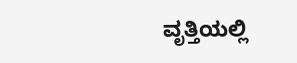ವೃತ್ತಿಯಲ್ಲಿ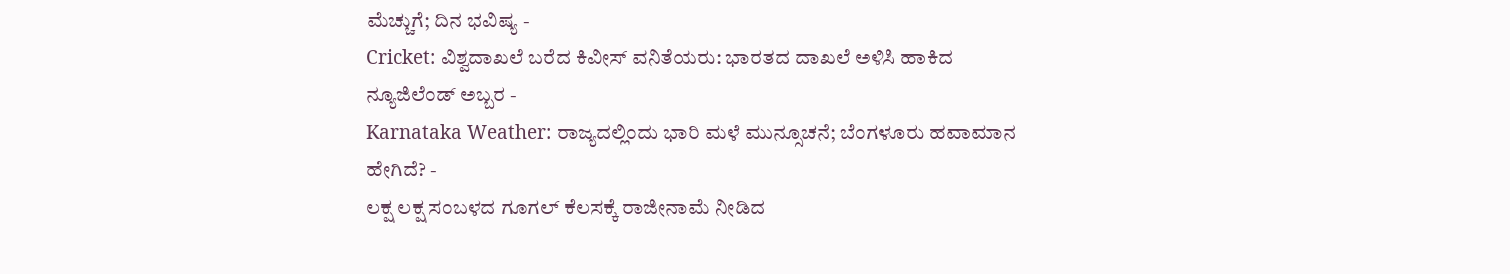ಮೆಚ್ಚುಗೆ; ದಿನ ಭವಿಷ್ಯ -
Cricket: ವಿಶ್ವದಾಖಲೆ ಬರೆದ ಕಿವೀಸ್ ವನಿತೆಯರು: ಭಾರತದ ದಾಖಲೆ ಅಳಿಸಿ ಹಾಕಿದ ನ್ಯೂಜಿಲೆಂಡ್ ಅಬ್ಬರ -
Karnataka Weather: ರಾಜ್ಯದಲ್ಲಿಂದು ಭಾರಿ ಮಳೆ ಮುನ್ಸೂಚನೆ; ಬೆಂಗಳೂರು ಹವಾಮಾನ ಹೇಗಿದೆ? -
ಲಕ್ಷ ಲಕ್ಷ ಸಂಬಳದ ಗೂಗಲ್ ಕೆಲಸಕ್ಕೆ ರಾಜೀನಾಮೆ ನೀಡಿದ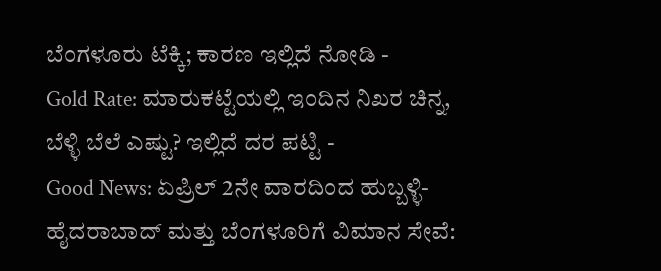ಬೆಂಗಳೂರು ಟೆಕ್ಕಿ; ಕಾರಣ ಇಲ್ಲಿದೆ ನೋಡಿ -
Gold Rate: ಮಾರುಕಟ್ಟೆಯಲ್ಲಿ ಇಂದಿನ ನಿಖರ ಚಿನ್ನ, ಬೆಳ್ಳಿ ಬೆಲೆ ಎಷ್ಟು? ಇಲ್ಲಿದೆ ದರ ಪಟ್ಟಿ -
Good News: ಏಪ್ರಿಲ್ 2ನೇ ವಾರದಿಂದ ಹುಬ್ಬಳ್ಳಿ-ಹೈದರಾಬಾದ್ ಮತ್ತು ಬೆಂಗಳೂರಿಗೆ ವಿಮಾನ ಸೇವೆ: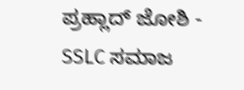ಪ್ರಹ್ಲಾದ್ ಜೋಶಿ -
SSLC ಸಮಾಜ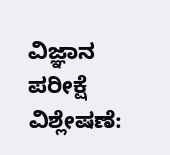ವಿಜ್ಞಾನ ಪರೀಕ್ಷೆ ವಿಶ್ಲೇಷಣೆ: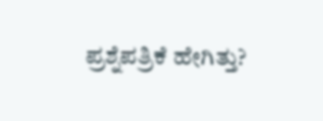ಪ್ರಶ್ನೆಪತ್ರಿಕೆ ಹೇಗಿತ್ತು?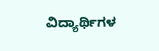ವಿದ್ಯಾರ್ಥಿಗಳ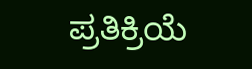ಪ್ರತಿಕ್ರಿಯೆ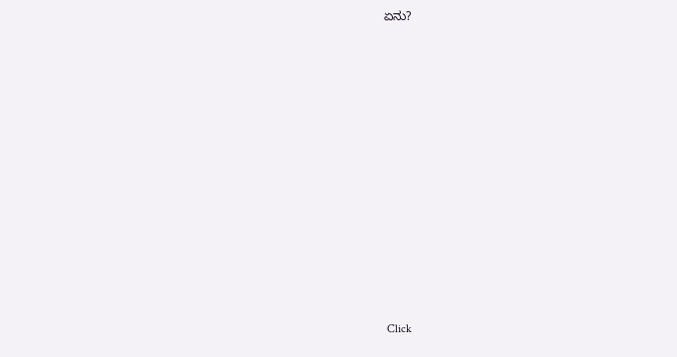ಏನು?












Click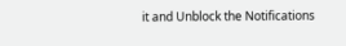it and Unblock the Notifications